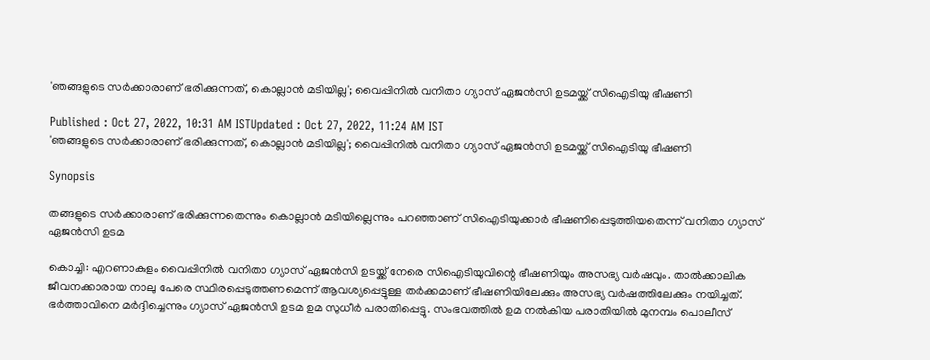'ഞങ്ങളുടെ സർക്കാരാണ് ഭരിക്കുന്നത്, കൊല്ലാൻ മടിയില്ല'; വൈപ്പിനിൽ വനിതാ ഗ്യാസ് ഏജൻസി ഉടമയ്ക്ക് സിഐടിയു ഭീഷണി

Published : Oct 27, 2022, 10:31 AM ISTUpdated : Oct 27, 2022, 11:24 AM IST
'ഞങ്ങളുടെ സർക്കാരാണ് ഭരിക്കുന്നത്, കൊല്ലാൻ മടിയില്ല'; വൈപ്പിനിൽ വനിതാ ഗ്യാസ് ഏജൻസി ഉടമയ്ക്ക് സിഐടിയു ഭീഷണി

Synopsis

തങ്ങളുടെ സർക്കാരാണ് ഭരിക്കുന്നതെന്നും കൊല്ലാൻ മടിയില്ലെന്നും പറഞ്ഞാണ് സിഐടിയുക്കാർ ഭീഷണിപ്പെടുത്തിയതെന്ന് വനിതാ ഗ്യാസ് ഏജൻസി ഉടമ

കൊച്ചി: എറണാകുളം വൈപ്പിനിൽ വനിതാ ഗ്യാസ് ഏ‍ജൻസി ഉടയ്ക്ക് നേരെ സിഐടിയുവിന്റെ ഭീഷണിയും അസഭ്യ വർഷവും. താൽക്കാലിക ജീവനക്കാരായ നാലു പേരെ സ്ഥിരപ്പെടുത്തണമെന്ന് ആവശ്യപ്പെട്ടുള്ള തർക്കമാണ് ഭീഷണിയിലേക്കും അസഭ്യ വർഷത്തിലേക്കും നയിച്ചത്. ഭർത്താവിനെ മർദ്ദിച്ചെന്നും ഗ്യാസ് ഏജൻസി ഉടമ ഉമ സുധീ‍ർ പരാതിപ്പെട്ടു. സംഭവത്തിൽ ഉമ നൽകിയ പരാതിയിൽ മുനമ്പം പൊലീസ്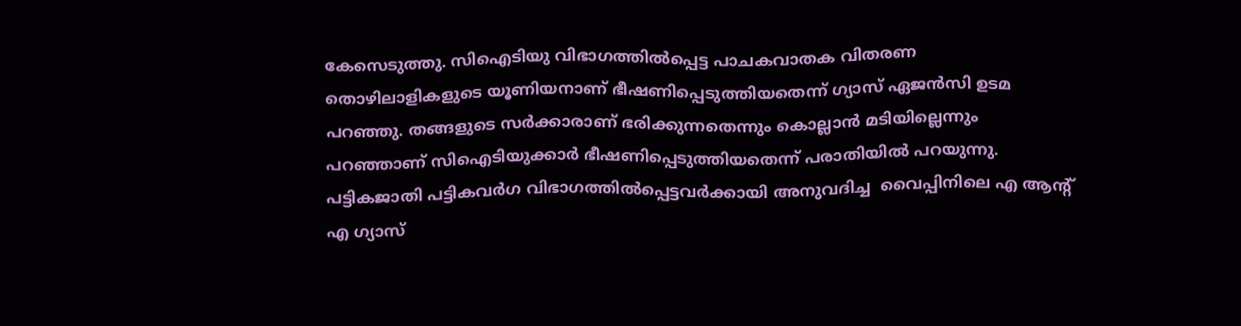കേസെടുത്തു. സിഐടിയു വിഭാഗത്തിൽപ്പെട്ട പാചകവാതക വിതരണ തൊഴിലാളികളുടെ യൂണിയനാണ് ഭീഷണിപ്പെടുത്തിയതെന്ന് ഗ്യാസ് ഏജൻസി ഉടമ പറഞ്ഞു. തങ്ങളുടെ സർക്കാരാണ് ഭരിക്കുന്നതെന്നും കൊല്ലാൻ മടിയില്ലെന്നും പറഞ്ഞാണ് സിഐടിയുക്കാർ ഭീഷണിപ്പെടുത്തിയതെന്ന് പരാതിയിൽ പറയുന്നു. പട്ടികജാതി പട്ടികവർഗ വിഭാഗത്തിൽപ്പെട്ടവർക്കായി അനുവദിച്ച  വൈപ്പിനിലെ എ ആന്റ് എ ഗ്യാസ്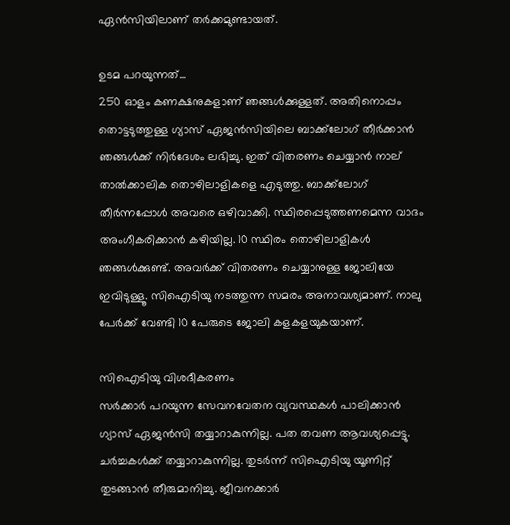ഏ‍ൻസിയിലാണ് തർക്കമുണ്ടായത്.

ഉടമ പറയുന്നത്...
250 ഓളം കണക്ഷനുകളാണ് ഞങ്ങൾക്കുള്ളത്. അതിനൊപ്പം തൊട്ടടുത്തുള്ള ഗ്യാസ് ഏജൻസിയിലെ ബാക്ക‍്‍ലോഗ് തീർക്കാൻ ഞങ്ങൾക്ക് നി‍‍ർദേശം ലഭിച്ചു. ഇത് വിതരണം ചെയ്യാൻ നാല് താൽക്കാലിക തൊഴിലാളികളെ എടുത്തു. ബാക്ക‍്‍ലോഗ് തീർന്നപ്പോൾ അവരെ ഒഴിവാക്കി. സ്ഥിരപ്പെടുത്തണമെന്ന വാദം അംഗീകരിക്കാൻ കഴിയില്ല. 10 സ്ഥിരം തൊഴിലാളികൾ ഞങ്ങൾക്കുണ്ട്. അവ‍ർക്ക് വിതരണം ചെയ്യാനുള്ള ജോലിയേ ഇവിടുള്ളൂ. സിഐടിയു നടത്തുന്ന സമരം അനാവശ്യമാണ്. നാലു പേർക്ക് വേണ്ടി 10 പേരുടെ ജോലി കളകളയുകയാണ്.

സിഐടിയു വിശദീകരണം
സർക്കാർ പറയുന്ന സേവനവേതന വ്യവസ്ഥകൾ പാലിക്കാൻ ഗ്യാസ് ഏജൻസി തയ്യാറാകുന്നില്ല. പത തവണ ആവശ്യപ്പെട്ടു. ചർച്ചകൾക്ക് തയ്യാറാകുന്നില്ല. തുട‍ർന്ന് സിഐടിയു യൂണിറ്റ് തുടങ്ങാൻ തീരുമാനിച്ചു. ജീവനക്കാ‍ർ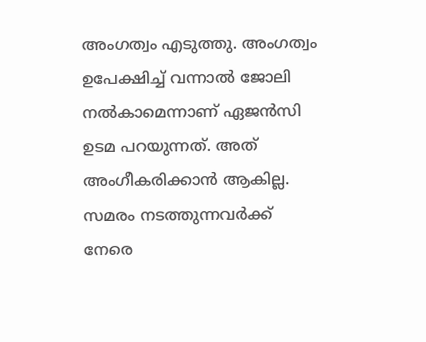അംഗത്വം എടുത്തു. അംഗത്വം ഉപേക്ഷിച്ച് വന്നാൽ ജോലി നൽകാമെന്നാണ് ഏജൻസി ഉടമ പറയുന്നത്. അത് അംഗീകരിക്കാൻ ആകില്ല. സമരം നടത്തുന്നവർക്ക് നേരെ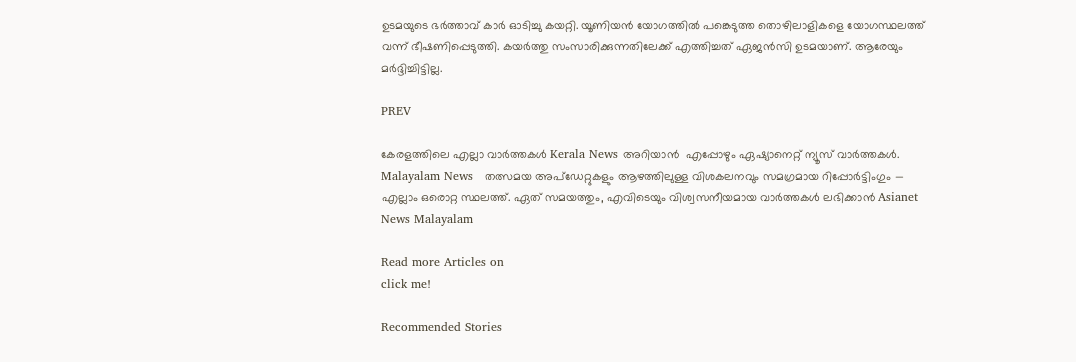ഉടമയുടെ ഭർത്താവ് കാർ ഓടിച്ചു കയറ്റി. യൂണിയൻ യോഗത്തിൽ പങ്കെടുത്ത തൊഴിലാളികളെ യോഗസ്ഥലത്ത് വന്ന് ഭീഷണിപ്പെടുത്തി. കയർത്തു സംസാരിക്കുന്നതിലേക്ക് എത്തിച്ചത് ഏജൻസി ഉടമയാണ്. ആരേയും മർദ്ദിച്ചിട്ടില്ല.

PREV

കേരളത്തിലെ എല്ലാ വാർത്തകൾ Kerala News അറിയാൻ  എപ്പോഴും ഏഷ്യാനെറ്റ് ന്യൂസ് വാർത്തകൾ.  Malayalam News   തത്സമയ അപ്‌ഡേറ്റുകളും ആഴത്തിലുള്ള വിശകലനവും സമഗ്രമായ റിപ്പോർട്ടിംഗും — എല്ലാം ഒരൊറ്റ സ്ഥലത്ത്. ഏത് സമയത്തും, എവിടെയും വിശ്വസനീയമായ വാർത്തകൾ ലഭിക്കാൻ Asianet News Malayalam

Read more Articles on
click me!

Recommended Stories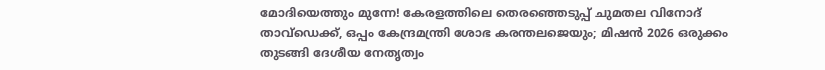മോദിയെത്തും മുന്നേ! കേരളത്തിലെ തെരഞ്ഞെടുപ്പ് ചുമതല വിനോദ് താവ്ഡെക്ക്, ഒപ്പം കേന്ദ്രമന്ത്രി ശോഭ കരന്തലജെയും; മിഷൻ 2026 ഒരുക്കം തുടങ്ങി ദേശീയ നേതൃത്വം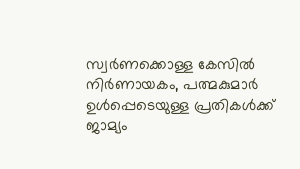സ്വർണക്കൊള്ള കേസിൽ നിർണായകം, പത്മകുമാർ ഉൾപ്പെടെയുള്ള പ്രതികൾക്ക് ജാമ്യം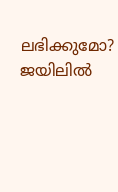ലഭിക്കുമോ? ജയിലിൽ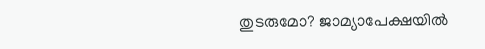തുടരുമോ? ജാമ്യാപേക്ഷയിൽ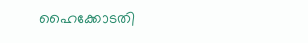ഹൈക്കോടതി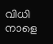വിധി നാളെ